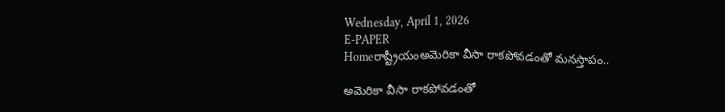Wednesday, April 1, 2026
E-PAPER
Homeరాష్ట్రీయంఅమెరికా వీసా రాకపోవడంతో మనస్తాపం..

అమెరికా వీసా రాకపోవడంతో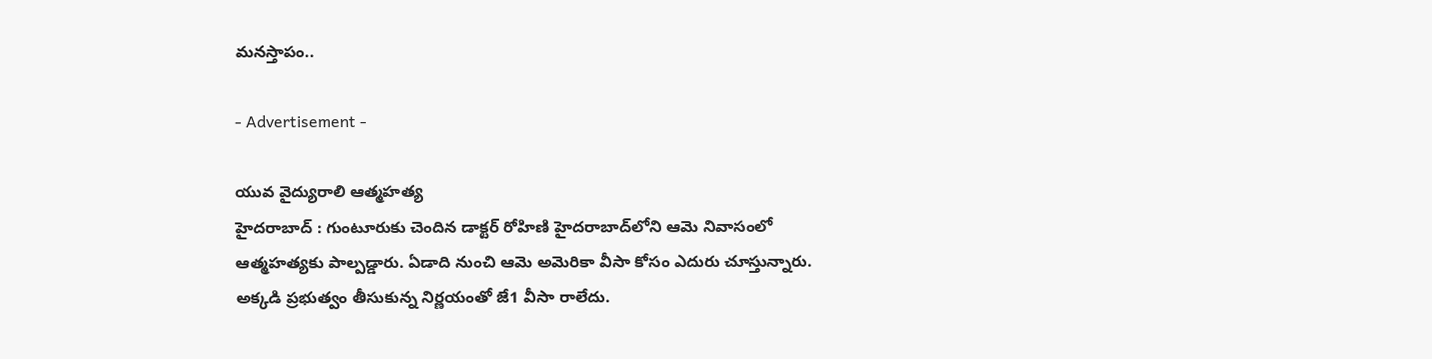మనస్తాపం..

- Advertisement -

యువ వైద్యురాలి ఆత్మహత్య
హైదరాబాద్‌ : గుంటూరుకు చెందిన డాక్టర్‌ రోహిణి హైదరాబాద్‌లోని ఆమె నివాసంలో ఆత్మహత్యకు పాల్పడ్డారు. ఏడాది నుంచి ఆమె అమెరికా వీసా కోసం ఎదురు చూస్తున్నారు. అక్కడి ప్రభుత్వం తీసుకున్న నిర్ణయంతో జే1 వీసా రాలేదు.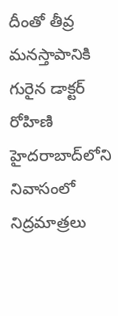దీంతో తీవ్ర మనస్తాపానికి గురైన డాక్టర్‌ రోహిణి హైదరాబాద్‌లోని నివాసంలో నిద్రమాత్రలు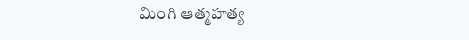మింగి ఆత్మహత్య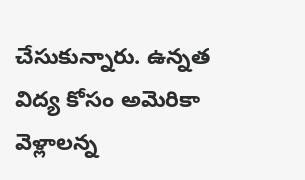చేసుకున్నారు. ఉన్నత విద్య కోసం అమెరికా వెళ్లాలన్న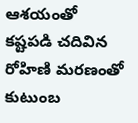ఆశయంతో కష్టపడి చదివిన రోహిణి మరణంతో కుటుంబ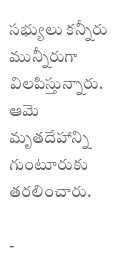సభ్యులు కన్నీరు మున్నీరుగా విలపిస్తున్నారు. ఆమె మృతదేహాన్ని గుంటూరుకు తరలించారు.

-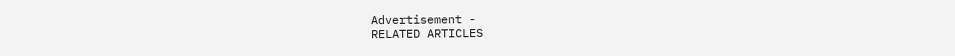Advertisement -
RELATED ARTICLES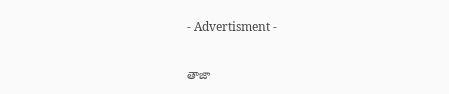- Advertisment -

తాజా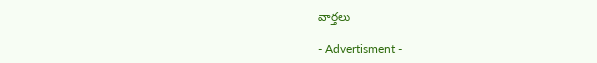వార్తలు

- Advertisment -